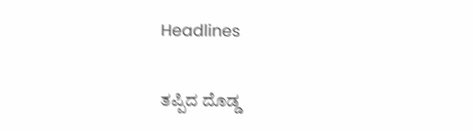Headlines

ತಪ್ಪಿದ ದೊಡ್ಡ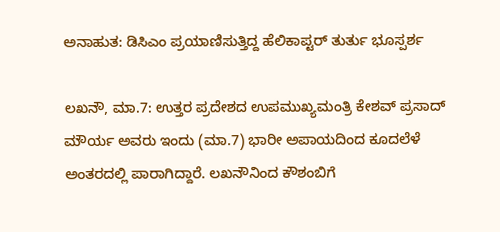ಅನಾಹುತ: ಡಿಸಿಎಂ ಪ್ರಯಾಣಿಸುತ್ತಿದ್ದ ಹೆಲಿಕಾಪ್ಟರ್‌ ತುರ್ತು ಭೂಸ್ಪರ್ಶ

ಲಖನೌ, ಮಾ.7: ಉತ್ತರ ಪ್ರದೇಶದ ಉಪಮುಖ್ಯಮಂತ್ರಿ ಕೇಶವ್ ಪ್ರಸಾದ್ ಮೌರ್ಯ ಅವರು ಇಂದು (ಮಾ.7) ಭಾರೀ ಅಪಾಯದಿಂದ ಕೂದಲೆಳೆ ಅಂತರದಲ್ಲಿ ಪಾರಾಗಿದ್ದಾರೆ. ಲಖನೌನಿಂದ ಕೌಶಂಬಿಗೆ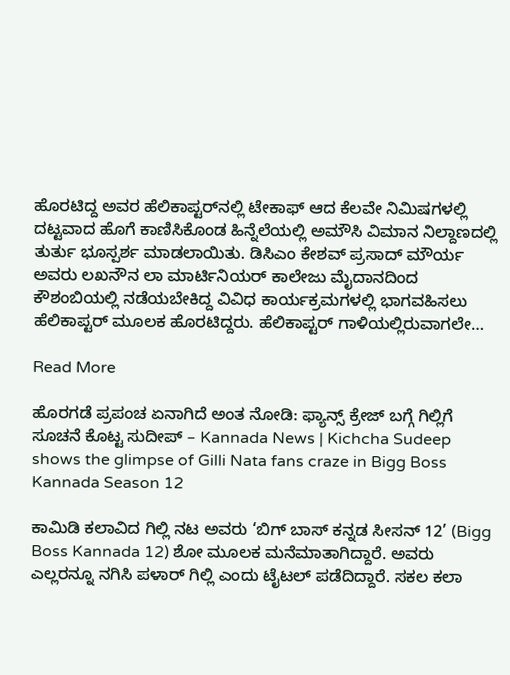ಹೊರಟಿದ್ದ ಅವರ ಹೆಲಿಕಾಪ್ಟರ್‌ನಲ್ಲಿ ಟೇಕಾಫ್ ಆದ ಕೆಲವೇ ನಿಮಿಷಗಳಲ್ಲಿ ದಟ್ಟವಾದ ಹೊಗೆ ಕಾಣಿಸಿಕೊಂಡ ಹಿನ್ನೆಲೆಯಲ್ಲಿ ಅಮೌಸಿ ವಿಮಾನ ನಿಲ್ದಾಣದಲ್ಲಿ ತುರ್ತು ಭೂಸ್ಪರ್ಶ ಮಾಡಲಾಯಿತು. ಡಿಸಿಎಂ ಕೇಶವ್ ಪ್ರಸಾದ್ ಮೌರ್ಯ ಅವರು ಲಖನೌನ ಲಾ ಮಾರ್ಟಿನಿಯರ್ ಕಾಲೇಜು ಮೈದಾನದಿಂದ ಕೌಶಂಬಿಯಲ್ಲಿ ನಡೆಯಬೇಕಿದ್ದ ವಿವಿಧ ಕಾರ್ಯಕ್ರಮಗಳಲ್ಲಿ ಭಾಗವಹಿಸಲು ಹೆಲಿಕಾಪ್ಟರ್ ಮೂಲಕ ಹೊರಟಿದ್ದರು. ಹೆಲಿಕಾಪ್ಟರ್ ಗಾಳಿಯಲ್ಲಿರುವಾಗಲೇ…

Read More

ಹೊರಗಡೆ ಪ್ರಪಂಚ ಏನಾಗಿದೆ ಅಂತ ನೋಡಿ: ಫ್ಯಾನ್ಸ್ ಕ್ರೇಜ್ ಬಗ್ಗೆ ಗಿಲ್ಲಿಗೆ ಸೂಚನೆ ಕೊಟ್ಟ ಸುದೀಪ್ – Kannada News | Kichcha Sudeep shows the glimpse of Gilli Nata fans craze in Bigg Boss Kannada Season 12

ಕಾಮಿಡಿ ಕಲಾವಿದ ಗಿಲ್ಲಿ ನಟ ಅವರು ‘ಬಿಗ್ ಬಾಸ್ ಕನ್ನಡ ಸೀಸನ್ 12’ (Bigg Boss Kannada 12) ಶೋ ಮೂಲಕ ಮನೆಮಾತಾಗಿದ್ದಾರೆ. ಅವರು ಎಲ್ಲರನ್ನೂ ನಗಿಸಿ ಪಳಾರ್ ಗಿಲ್ಲಿ ಎಂದು ಟೈಟಲ್ ಪಡೆದಿದ್ದಾರೆ. ಸಕಲ ಕಲಾ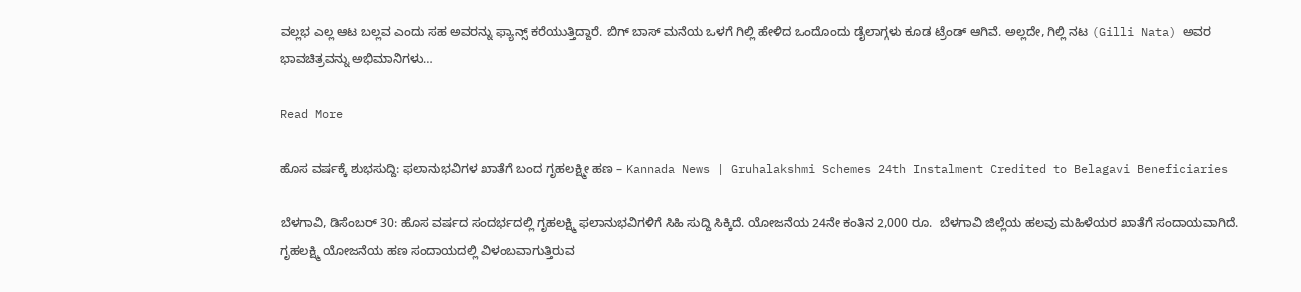ವಲ್ಲಭ ಎಲ್ಲ ಆಟ ಬಲ್ಲವ ಎಂದು ಸಹ ಅವರನ್ನು ಫ್ಯಾನ್ಸ್ ಕರೆಯುತ್ತಿದ್ದಾರೆ. ಬಿಗ್ ಬಾಸ್ ಮನೆಯ ಒಳಗೆ ಗಿಲ್ಲಿ ಹೇಳಿದ ಒಂದೊಂದು ಡೈಲಾಗ್ಗಳು ಕೂಡ ಟ್ರೆಂಡ್ ಆಗಿವೆ. ಅಲ್ಲದೇ, ಗಿಲ್ಲಿ ನಟ (Gilli Nata) ಅವರ ಭಾವಚಿತ್ರವನ್ನು ಅಭಿಮಾನಿಗಳು…

Read More

ಹೊಸ ವರ್ಷಕ್ಕೆ ಶುಭಸುದ್ದಿ: ಫಲಾನುಭವಿಗಳ ಖಾತೆಗೆ ಬಂದ ಗೃಹಲಕ್ಷ್ಮೀ ಹಣ – Kannada News | Gruhalakshmi Schemes 24th Instalment Credited to Belagavi Beneficiaries

ಬೆಳಗಾವಿ, ಡಿಸೆಂಬರ್ 30: ಹೊಸ ವರ್ಷದ ಸಂದರ್ಭದಲ್ಲಿ ಗೃಹಲಕ್ಷ್ಮಿ ಫಲಾನುಭವಿಗಳಿಗೆ ಸಿಹಿ ಸುದ್ದಿ ಸಿಕ್ಕಿದೆ. ಯೋಜನೆಯ 24ನೇ ಕಂತಿನ 2,000 ರೂ.  ಬೆಳಗಾವಿ ಜಿಲ್ಲೆಯ ಹಲವು ಮಹಿಳೆಯರ ಖಾತೆಗೆ ಸಂದಾಯವಾಗಿದೆ. ಗೃಹಲಕ್ಷ್ಮಿ ಯೋಜನೆಯ ಹಣ ಸಂದಾಯದಲ್ಲಿ ವಿಳಂಬವಾಗುತ್ತಿರುವ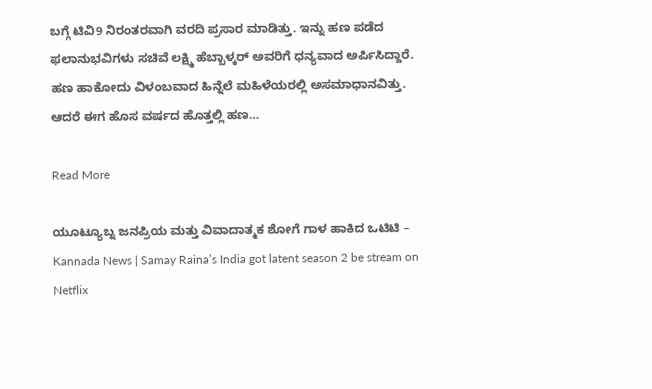ಬಗ್ಗೆ ಟಿವಿ9 ನಿರಂತರವಾಗಿ ವರದಿ ಪ್ರಸಾರ ಮಾಡಿತ್ತು. ಇನ್ನು ಹಣ ಪಡೆದ ಫಲಾನುಭವಿಗಳು ಸಚಿವೆ ಲಕ್ಷ್ಮಿ ಹೆಬ್ಬಾಳ್ಕರ್‌ ಅವರಿಗೆ ಧನ್ಯವಾದ ಅರ್ಪಿಸಿದ್ದಾರೆ. ಹಣ ಹಾಕೋದು ವಿಳಂಬವಾದ ಹಿನ್ನೆಲೆ ಮಹಿಳೆಯರಲ್ಲಿ ಅಸಮಾಧಾನವಿತ್ತು.  ಆದರೆ ಈಗ ಹೊಸ ವರ್ಷದ ಹೊತ್ತಲ್ಲಿ ಹಣ…

Read More

ಯೂಟ್ಯೂಬ್ನ ಜನಪ್ರಿಯ ಮತ್ತು ವಿವಾದಾತ್ಮಕ ಶೋಗೆ ಗಾಳ ಹಾಕಿದ ಒಟಿಟಿ – Kannada News | Samay Raina’s India got latent season 2 be stream on Netflix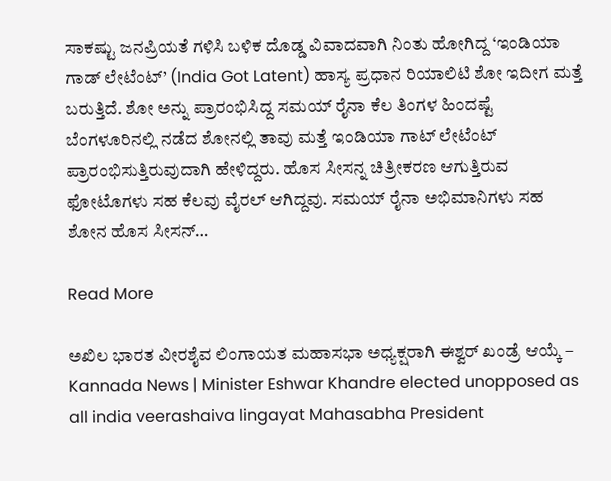ಸಾಕಷ್ಟು ಜನಪ್ರಿಯತೆ ಗಳಿಸಿ ಬಳಿಕ ದೊಡ್ಡ ವಿವಾದವಾಗಿ ನಿಂತು ಹೋಗಿದ್ದ ‘ಇಂಡಿಯಾ ಗಾಡ್ ಲೇಟೆಂಟ್’ (India Got Latent) ಹಾಸ್ಯ ಪ್ರಧಾನ ರಿಯಾಲಿಟಿ ಶೋ ಇದೀಗ ಮತ್ತೆ ಬರುತ್ತಿದೆ. ಶೋ ಅನ್ನು ಪ್ರಾರಂಭಿಸಿದ್ದ ಸಮಯ್ ರೈನಾ ಕೆಲ ತಿಂಗಳ ಹಿಂದಷ್ಟೆ ಬೆಂಗಳೂರಿನಲ್ಲಿ ನಡೆದ ಶೋನಲ್ಲಿ ತಾವು ಮತ್ತೆ ಇಂಡಿಯಾ ಗಾಟ್ ಲೇಟೆಂಟ್ ಪ್ರಾರಂಭಿಸುತ್ತಿರುವುದಾಗಿ ಹೇಳಿದ್ದರು. ಹೊಸ ಸೀಸನ್ನ ಚಿತ್ರೀಕರಣ ಆಗುತ್ತಿರುವ ಫೋಟೊಗಳು ಸಹ ಕೆಲವು ವೈರಲ್ ಆಗಿದ್ದವು. ಸಮಯ್ ರೈನಾ ಅಭಿಮಾನಿಗಳು ಸಹ ಶೋನ ಹೊಸ ಸೀಸನ್…

Read More

ಅಖಿಲ ಭಾರತ ವೀರಶೈವ ಲಿಂಗಾಯತ ಮಹಾಸಭಾ ಅಧ್ಯಕ್ಷರಾಗಿ ಈಶ್ವರ್ ಖಂಡ್ರೆ ಆಯ್ಕೆ – Kannada News | Minister Eshwar Khandre elected unopposed as all india veerashaiva lingayat Mahasabha President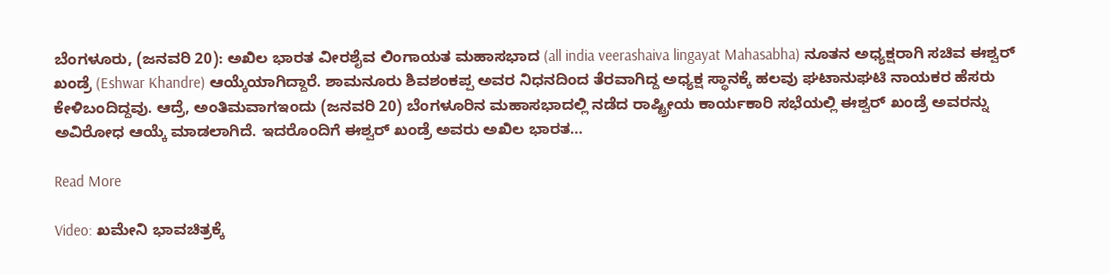ಬೆಂಗಳೂರು, (ಜನವರಿ 20): ಅಖಿಲ ಭಾರತ ವೀರಶೈವ ಲಿಂಗಾಯತ ಮಹಾಸಭಾದ (all india veerashaiva lingayat Mahasabha) ನೂತನ ಅಧ್ಯಕ್ಷರಾಗಿ ಸಚಿವ ಈಶ್ವರ್ ಖಂಡ್ರೆ (Eshwar Khandre) ಆಯ್ಕೆಯಾಗಿದ್ದಾರೆ. ಶಾಮನೂರು ಶಿವಶಂಕಪ್ಪ ಅವರ ನಿಧನದಿಂದ ತೆರವಾಗಿದ್ದ ಅಧ್ಯಕ್ಷ ಸ್ಥಾನಕ್ಕೆ ಹಲವು ಘಟಾನುಘಟಿ ನಾಯಕರ ಹೆಸರು ಕೇಳಿಬಂದಿದ್ದವು. ಆದ್ರೆ, ಅಂತಿಮವಾಗಇಂದು (ಜನವರಿ 20) ಬೆಂಗಳೂರಿನ ಮಹಾಸಭಾದಲ್ಲಿ ನಡೆದ ರಾಷ್ಟ್ರೀಯ ಕಾರ್ಯಕಾರಿ ಸಭೆಯಲ್ಲಿ ಈಶ್ವರ್ ಖಂಡ್ರೆ ಅವರನ್ನು ಅವಿರೋಧ ಆಯ್ಕೆ ಮಾಡಲಾಗಿದೆ. ಇದರೊಂದಿಗೆ ಈಶ್ವರ್ ಖಂಡ್ರೆ ಅವರು ಅಖಿಲ ಭಾರತ…

Read More

Video: ಖಮೇನಿ ಭಾವಚಿತ್ರಕ್ಕೆ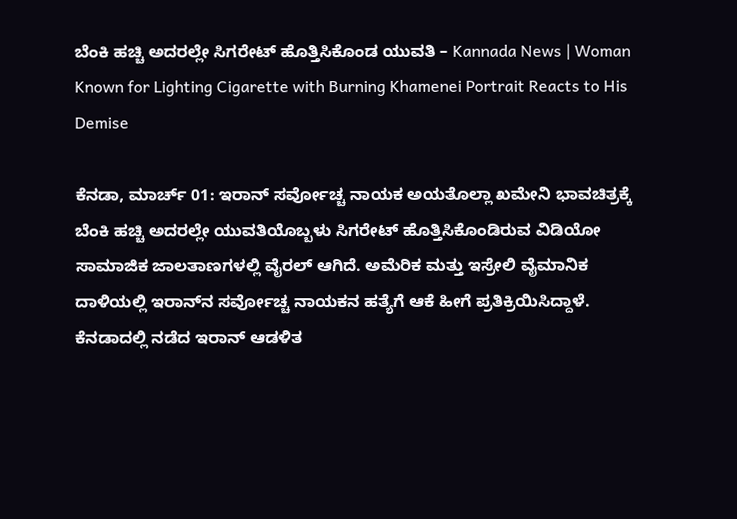ಬೆಂಕಿ ಹಚ್ಚಿ ಅದರಲ್ಲೇ ಸಿಗರೇಟ್ ಹೊತ್ತಿಸಿಕೊಂಡ ಯುವತಿ – Kannada News | Woman Known for Lighting Cigarette with Burning Khamenei Portrait Reacts to His Demise

ಕೆನಡಾ, ಮಾರ್ಚ್ 01: ಇರಾನ್ ಸರ್ವೋಚ್ಚ ನಾಯಕ ಅಯತೊಲ್ಲಾ ಖಮೇನಿ ಭಾವಚಿತ್ರಕ್ಕೆ ಬೆಂಕಿ ಹಚ್ಚಿ ಅದರಲ್ಲೇ ಯುವತಿಯೊಬ್ಬಳು ಸಿಗರೇಟ್ ಹೊತ್ತಿಸಿಕೊಂಡಿರುವ ವಿಡಿಯೋ ಸಾಮಾಜಿಕ ಜಾಲತಾಣಗಳಲ್ಲಿ ವೈರಲ್ ಆಗಿದೆ. ಅಮೆರಿಕ ಮತ್ತು ಇಸ್ರೇಲಿ ವೈಮಾನಿಕ ದಾಳಿಯಲ್ಲಿ ಇರಾನ್‌ನ ಸರ್ವೋಚ್ಚ ನಾಯಕನ ಹತ್ಯೆಗೆ ಆಕೆ ಹೀಗೆ ಪ್ರತಿಕ್ರಿಯಿಸಿದ್ದಾಳೆ. ಕೆನಡಾದಲ್ಲಿ ನಡೆದ ಇರಾನ್ ಆಡಳಿತ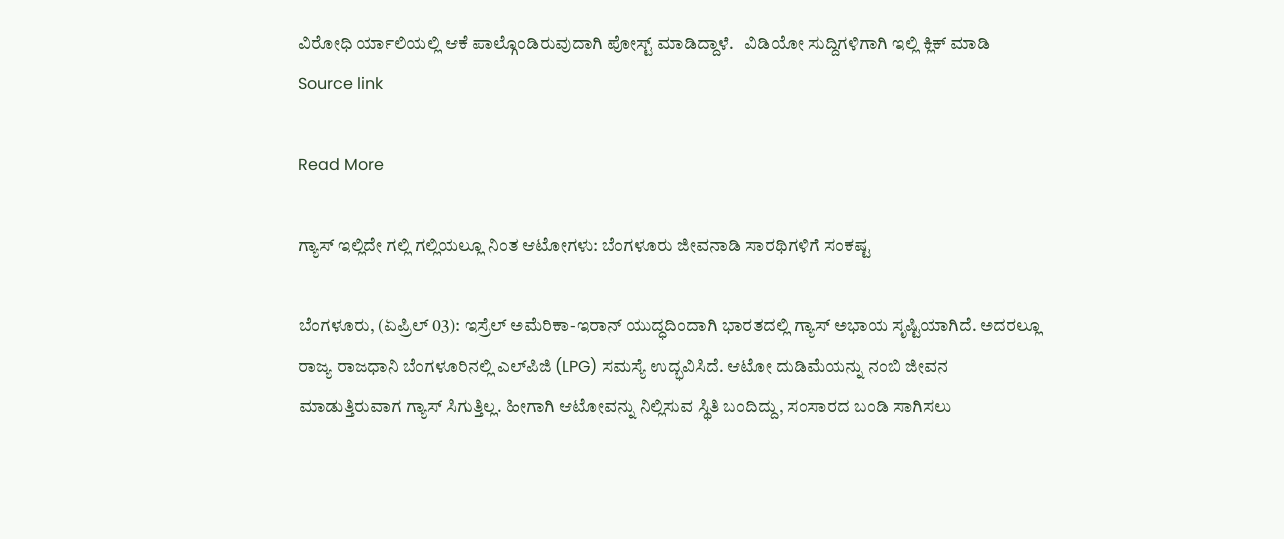ವಿರೋಧಿ ರ್ಯಾಲಿಯಲ್ಲಿ ಆಕೆ ಪಾಲ್ಗೊಂಡಿರುವುದಾಗಿ ಪೋಸ್ಟ್ ಮಾಡಿದ್ದಾಳೆ.   ವಿಡಿಯೋ ಸುದ್ದಿಗಳಿಗಾಗಿ ಇಲ್ಲಿ ಕ್ಲಿಕ್ ಮಾಡಿ    Source link

Read More

ಗ್ಯಾಸ್ ಇಲ್ಲಿದೇ ಗಲ್ಲಿ ಗಲ್ಲಿಯಲ್ಲೂ ನಿಂತ ಆಟೋಗಳು: ಬೆಂಗಳೂರು ಜೀವನಾಡಿ ಸಾರಥಿಗಳಿಗೆ ಸಂಕಷ್ಟ

ಬೆಂಗಳೂರು, (ಏಪ್ರಿಲ್ 03): ಇಸ್ರೆಲ್ ಅಮೆರಿಕಾ-ಇರಾನ್ ಯುದ್ಧದಿಂದಾಗಿ ಭಾರತದಲ್ಲಿ ಗ್ಯಾಸ್ ಅಭಾಯ ಸೃಷ್ಟಿಯಾಗಿದೆ. ಅದರಲ್ಲೂ ರಾಜ್ಯ ರಾಜಧಾನಿ ಬೆಂಗಳೂರಿನಲ್ಲಿ ಎಲ್‌ಪಿಜಿ (LPG) ಸಮಸ್ಯೆ ಉದ್ಭವಿಸಿದೆ. ಆಟೋ ದುಡಿಮೆಯನ್ನು ನಂಬಿ ಜೀವನ ಮಾಡುತ್ತಿರುವಾಗ ಗ್ಯಾಸ್ ಸಿಗುತ್ತಿಲ್ಲ. ಹೀಗಾಗಿ ಆಟೋವನ್ನು ನಿಲ್ಲಿಸುವ ಸ್ಥಿತಿ ಬಂದಿದ್ದು, ಸಂಸಾರದ ಬಂಡಿ ಸಾಗಿಸಲು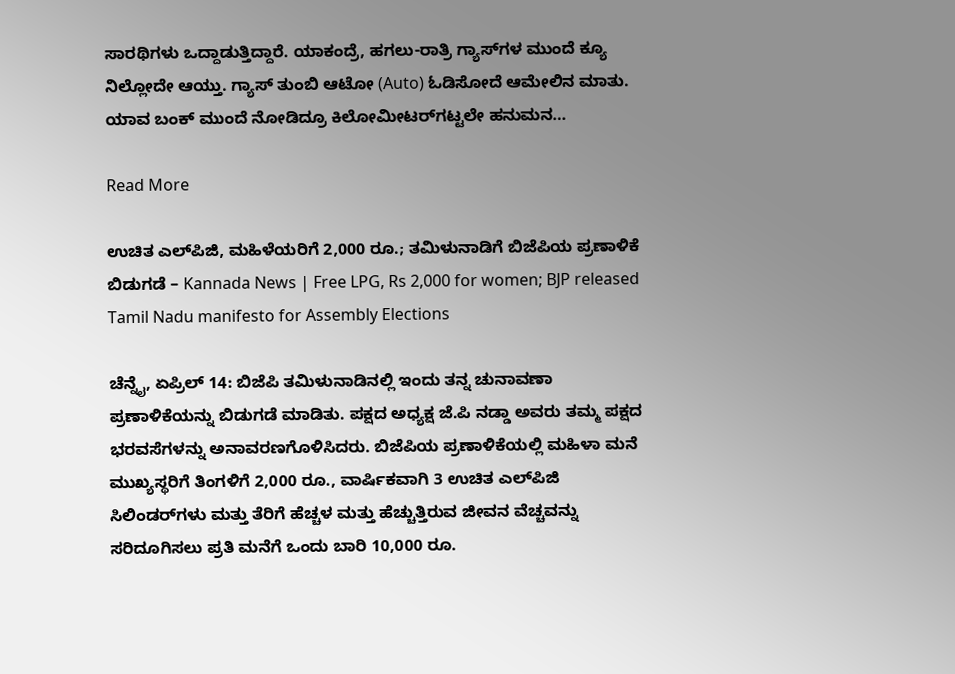ಸಾರಥಿಗಳು ಒದ್ದಾಡುತ್ತಿದ್ದಾರೆ. ಯಾಕಂದ್ರೆ, ಹಗಲು-ರಾತ್ರಿ ಗ್ಯಾಸ್‌ಗಳ ಮುಂದೆ ಕ್ಯೂ ನಿಲ್ಲೋದೇ ಆಯ್ತು. ಗ್ಯಾಸ್ ತುಂಬಿ ಆಟೋ (Auto) ಓಡಿಸೋದೆ ಆಮೇಲಿನ ಮಾತು. ಯಾವ ಬಂಕ್ ಮುಂದೆ ನೋಡಿದ್ರೂ ಕಿಲೋಮೀಟರ್‌ಗಟ್ಟಲೇ ಹನುಮನ…

Read More

ಉಚಿತ ಎಲ್‌ಪಿಜಿ, ಮಹಿಳೆಯರಿಗೆ 2,000 ರೂ.; ತಮಿಳುನಾಡಿಗೆ ಬಿಜೆಪಿಯ ಪ್ರಣಾಳಿಕೆ ಬಿಡುಗಡೆ – Kannada News | Free LPG, Rs 2,000 for women; BJP released Tamil Nadu manifesto for Assembly Elections

ಚೆನ್ನೈ, ಏಪ್ರಿಲ್ 14: ಬಿಜೆಪಿ ತಮಿಳುನಾಡಿನಲ್ಲಿ ಇಂದು ತನ್ನ ಚುನಾವಣಾ ಪ್ರಣಾಳಿಕೆಯನ್ನು ಬಿಡುಗಡೆ ಮಾಡಿತು. ಪಕ್ಷದ ಅಧ್ಯಕ್ಷ ಜೆ.ಪಿ ನಡ್ಡಾ ಅವರು ತಮ್ಮ ಪಕ್ಷದ ಭರವಸೆಗಳನ್ನು ಅನಾವರಣಗೊಳಿಸಿದರು. ಬಿಜೆಪಿಯ ಪ್ರಣಾಳಿಕೆಯಲ್ಲಿ ಮಹಿಳಾ ಮನೆ ಮುಖ್ಯಸ್ಥರಿಗೆ ತಿಂಗಳಿಗೆ 2,000 ರೂ., ವಾರ್ಷಿಕವಾಗಿ 3 ಉಚಿತ ಎಲ್‌ಪಿಜಿ ಸಿಲಿಂಡರ್‌ಗಳು ಮತ್ತು ತೆರಿಗೆ ಹೆಚ್ಚಳ ಮತ್ತು ಹೆಚ್ಚುತ್ತಿರುವ ಜೀವನ ವೆಚ್ಚವನ್ನು ಸರಿದೂಗಿಸಲು ಪ್ರತಿ ಮನೆಗೆ ಒಂದು ಬಾರಿ 10,000 ರೂ.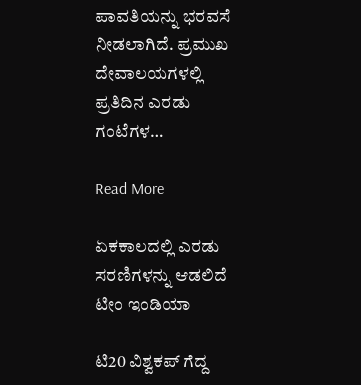ಪಾವತಿಯನ್ನು ಭರವಸೆ ನೀಡಲಾಗಿದೆ. ಪ್ರಮುಖ ದೇವಾಲಯಗಳಲ್ಲಿ ಪ್ರತಿದಿನ ಎರಡು ಗಂಟೆಗಳ…

Read More

ಏಕಕಾಲದಲ್ಲಿ ಎರಡು ಸರಣಿಗಳನ್ನು ಆಡಲಿದೆ ಟೀಂ ಇಂಡಿಯಾ

ಟಿ20 ವಿಶ್ವಕಪ್ ಗೆದ್ದ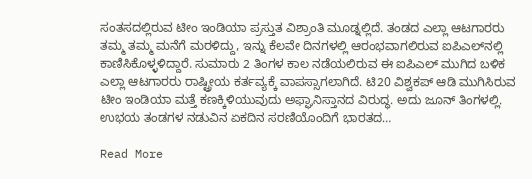ಸಂತಸದಲ್ಲಿರುವ ಟೀಂ ಇಂಡಿಯಾ ಪ್ರಸ್ತುತ ವಿಶ್ರಾಂತಿ ಮೂಡ್ನಲ್ಲಿದೆ. ತಂಡದ ಎಲ್ಲಾ ಆಟಗಾರರು ತಮ್ಮ ತಮ್ಮ ಮನೆಗೆ ಮರಳಿದ್ದು, ಇನ್ನು ಕೆಲವೇ ದಿನಗಳಲ್ಲಿ ಆರಂಭವಾಗಲಿರುವ ಐಪಿಎಲ್‌ನಲ್ಲಿ ಕಾಣಿಸಿಕೊಳ್ಳಳಿದ್ದಾರೆ. ಸುಮಾರು 2 ತಿಂಗಳ ಕಾಲ ನಡೆಯಲಿರುವ ಈ ಐಪಿಎಲ್ ಮುಗಿದ ಬಳಿಕ ಎಲ್ಲಾ ಆಟಗಾರರು ರಾಷ್ಟ್ರೀಯ ಕರ್ತವ್ಯಕ್ಕೆ ವಾಪಸ್ಸಾಗಲಾಗಿದೆ. ಟಿ20 ವಿಶ್ವಕಪ್ ಆಡಿ ಮುಗಿಸಿರುವ ಟೀಂ ಇಂಡಿಯಾ ಮತ್ತೆ ಕಣಕ್ಕಿಳಿಯುವುದು ಅಫ್ಘಾನಿಸ್ತಾನದ ವಿರುದ್ಧ. ಅದು ಜೂನ್ ತಿಂಗಳಲ್ಲಿ. ಉಭಯ ತಂಡಗಳ ನಡುವಿನ ಏಕದಿನ ಸರಣಿಯೊಂದಿಗೆ ಭಾರತದ…

Read More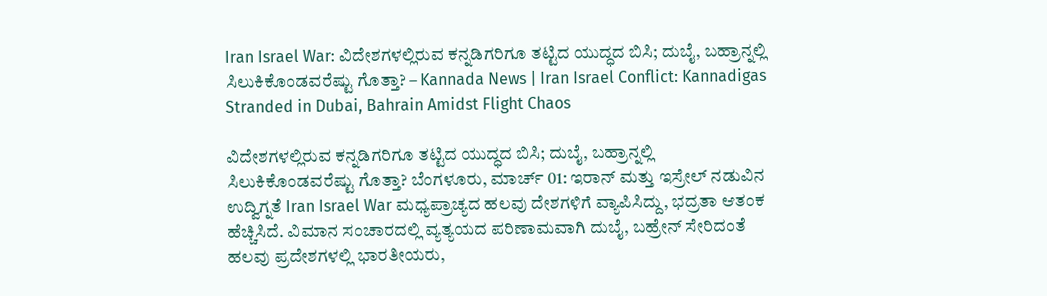Iran Israel War: ವಿದೇಶಗಳಲ್ಲಿರುವ ಕನ್ನಡಿಗರಿಗೂ ತಟ್ಟಿದ ಯುದ್ಧದ ಬಿಸಿ; ದುಬೈ, ಬಹ್ರಾನ್ನಲ್ಲಿ ಸಿಲುಕಿಕೊಂಡವರೆಷ್ಟು ಗೊತ್ತಾ? – Kannada News | Iran Israel Conflict: Kannadigas Stranded in Dubai, Bahrain Amidst Flight Chaos

ವಿದೇಶಗಳಲ್ಲಿರುವ ಕನ್ನಡಿಗರಿಗೂ ತಟ್ಟಿದ ಯುದ್ಧದ ಬಿಸಿ; ದುಬೈ, ಬಹ್ರಾನ್ನಲ್ಲಿ ಸಿಲುಕಿಕೊಂಡವರೆಷ್ಟು ಗೊತ್ತಾ? ಬೆಂಗಳೂರು, ಮಾರ್ಚ್ 01: ಇರಾನ್ ಮತ್ತು ಇಸ್ರೇಲ್ ನಡುವಿನ ಉದ್ವಿಗ್ನತೆ Iran Israel War ಮಧ್ಯಪ್ರಾಚ್ಯದ ಹಲವು ದೇಶಗಳಿಗೆ ವ್ಯಾಪಿಸಿದ್ದು, ಭದ್ರತಾ ಆತಂಕ ಹೆಚ್ಚಿಸಿದೆ. ವಿಮಾನ ಸಂಚಾರದಲ್ಲಿ ವ್ಯತ್ಯಯದ ಪರಿಣಾಮವಾಗಿ ದುಬೈ, ಬಹ್ರೇನ್ ಸೇರಿದಂತೆ ಹಲವು ಪ್ರದೇಶಗಳಲ್ಲಿ ಭಾರತೀಯರು,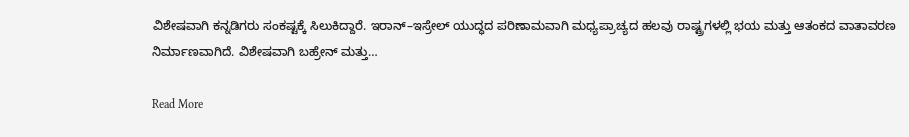ವಿಶೇಷವಾಗಿ ಕನ್ನಡಿಗರು ಸಂಕಷ್ಟಕ್ಕೆ ಸಿಲುಕಿದ್ದಾರೆ. ಇರಾನ್–ಇಸ್ರೇಲ್ ಯುದ್ಧದ ಪರಿಣಾಮವಾಗಿ ಮಧ್ಯಪ್ರಾಚ್ಯದ ಹಲವು ರಾಷ್ಟ್ರಗಳಲ್ಲಿ ಭಯ ಮತ್ತು ಆತಂಕದ ವಾತಾವರಣ ನಿರ್ಮಾಣವಾಗಿದೆ. ವಿಶೇಷವಾಗಿ ಬಹ್ರೇನ್ ಮತ್ತು…

Read More